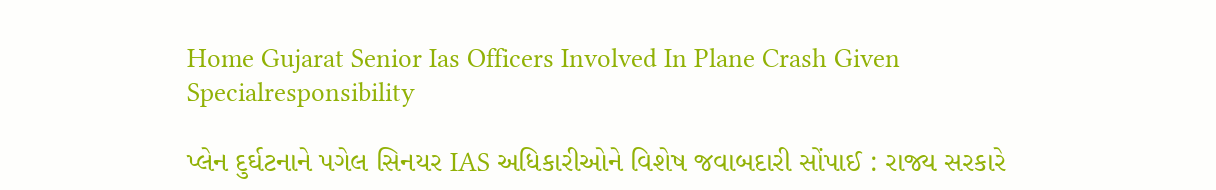Home Gujarat Senior Ias Officers Involved In Plane Crash Given Specialresponsibility

પ્લેન દુર્ઘટનાને પગેલ સિનયર IAS અધિકારીઓને વિશેષ જવાબદારી સોંપાઈ : રાજ્ય સરકારે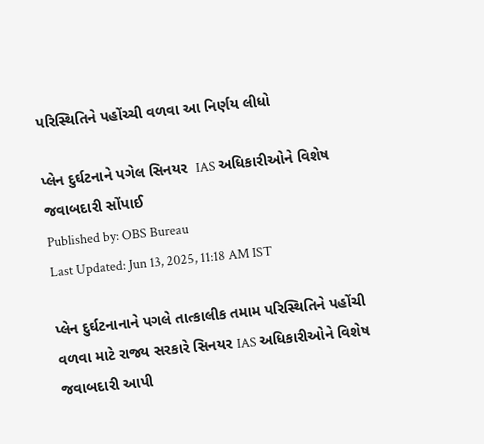પરિસ્થિતિને પહોંચ્ચી વળવા આ નિર્ણય લીધો

પ્લેન દુર્ઘટનાને પગેલ સિનયર  IAS અધિકારીઓને વિશેષ જવાબદારી સોંપાઈ
Published by: OBS Bureau
Last Updated: Jun 13, 2025, 11:18 AM IST

પ્લેન દુર્ઘટનાનાને પગલે તાત્કાલીક તમામ પરિસ્થિતિને પહોંચી વળવા માટે રાજ્ય સરકારે સિનયર IAS અધિકારીઓને વિશેષ જવાબદારી આપી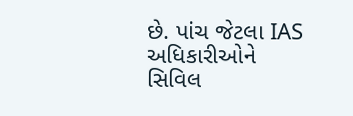છે. પાંચ જેટલા IAS અધિકારીઓને સિવિલ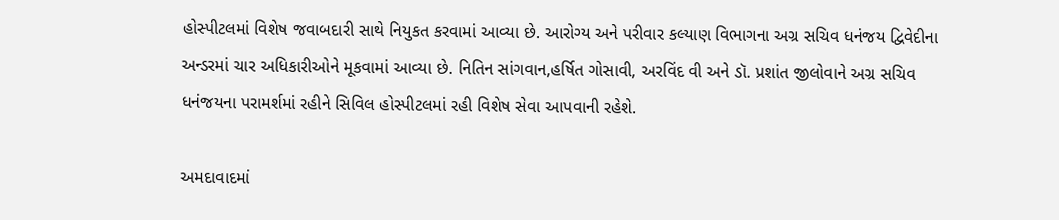હોસ્પીટલમાં વિશેષ જવાબદારી સાથે નિયુકત કરવામાં આવ્યા છે. આરોગ્ય અને પરીવાર કલ્યાણ વિભાગના અગ્ર સચિવ ધનંજય દ્વિવેદીના અન્ડરમાં ચાર અધિકારીઓને મૂકવામાં આવ્યા છે. નિતિન સાંગવાન,હર્ષિત ગોસાવી, અરવિંદ વી અને ડૉ. પ્રશાંત જીલોવાને અગ્ર સચિવ ધનંજયના પરામર્શમાં રહીને સિવિલ હોસ્પીટલમાં રહી વિશેષ સેવા આપવાની રહેશે.

અમદાવાદમાં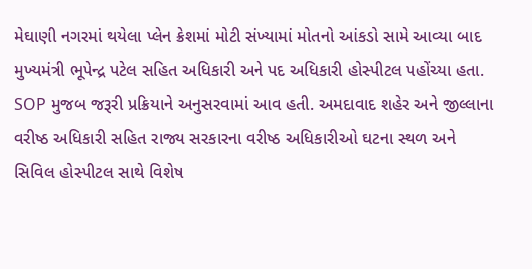મેઘાણી નગરમાં થયેલા પ્લેન ક્રેશમાં મોટી સંખ્યામાં મોતનો આંકડો સામે આવ્યા બાદ મુખ્યમંત્રી ભૂપેન્દ્ર પટેલ સહિત અધિકારી અને પદ અધિકારી હોસ્પીટલ પહોંચ્યા હતા. SOP મુજબ જરૂરી પ્રક્રિયાને અનુસરવામાં આવ હતી. અમદાવાદ શહેર અને જીલ્લાના વરીષ્ઠ અધિકારી સહિત રાજ્ય સરકારના વરીષ્ઠ અધિકારીઓ ઘટના સ્થળ અને સિવિલ હોસ્પીટલ સાથે વિશેષ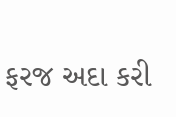ફરજ અદા કરી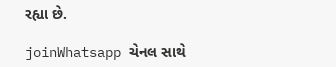રહ્યા છે.

joinWhatsapp ચેનલ સાથે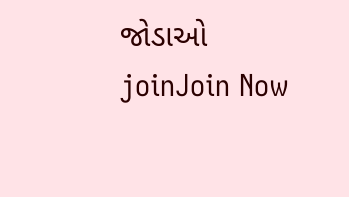જોડાઓ
joinJoin Now